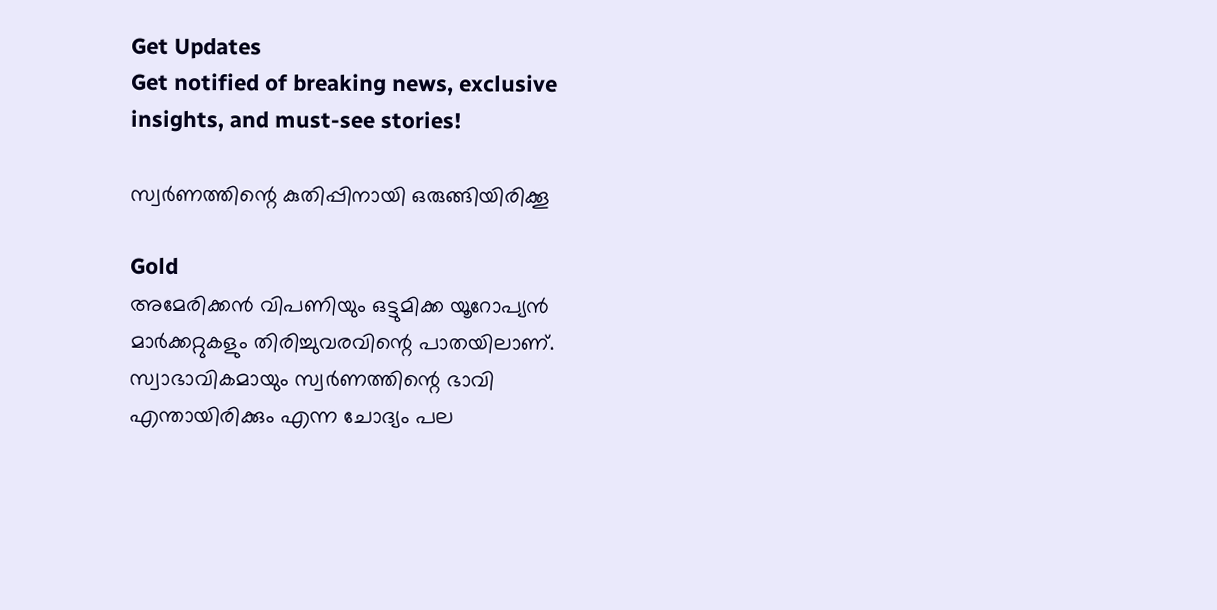Get Updates
Get notified of breaking news, exclusive insights, and must-see stories!

സ്വര്‍ണത്തിന്റെ കുതിപ്പിനായി ഒരുങ്ങിയിരിക്കൂ

Gold
അമേരിക്കന്‍ വിപണിയും ഒട്ടുമിക്ക യൂറോപ്യന്‍ മാര്‍ക്കറ്റുകളും തിരിച്ചുവരവിന്റെ പാതയിലാണ്. സ്വാഭാവികമായും സ്വര്‍ണത്തിന്റെ ഭാവി എന്തായിരിക്കും എന്ന ചോദ്യം പല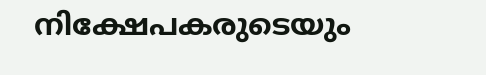നിക്ഷേപകരുടെയും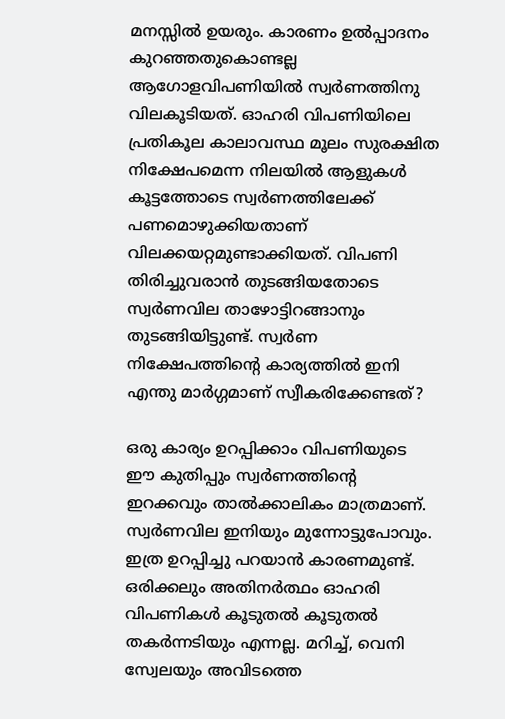മനസ്സില്‍ ഉയരും. കാരണം ഉല്‍പ്പാദനം കുറഞ്ഞതുകൊണ്ടല്ല ആഗോളവിപണിയില്‍ സ്വര്‍ണത്തിനു വിലകൂടിയത്. ഓഹരി വിപണിയിലെ പ്രതികൂല കാലാവസ്ഥ മൂലം സുരക്ഷിത നിക്ഷേപമെന്ന നിലയില്‍ ആളുകള്‍ കൂട്ടത്തോടെ സ്വര്‍ണത്തിലേക്ക് പണമൊഴുക്കിയതാണ് വിലക്കയറ്റമുണ്ടാക്കിയത്. വിപണി തിരിച്ചുവരാന്‍ തുടങ്ങിയതോടെ സ്വര്‍ണവില താഴോട്ടിറങ്ങാനും തുടങ്ങിയിട്ടുണ്ട്. സ്വര്‍ണ നിക്ഷേപത്തിന്റെ കാര്യത്തില്‍ ഇനി എന്തു മാര്‍ഗ്ഗമാണ് സ്വീകരിക്കേണ്ടത്?

ഒരു കാര്യം ഉറപ്പിക്കാം വിപണിയുടെ ഈ കുതിപ്പും സ്വര്‍ണത്തിന്റെ ഇറക്കവും താല്‍ക്കാലികം മാത്രമാണ്. സ്വര്‍ണവില ഇനിയും മുന്നോട്ടുപോവും. ഇത്ര ഉറപ്പിച്ചു പറയാന്‍ കാരണമുണ്ട്. ഒരിക്കലും അതിനര്‍ത്ഥം ഓഹരി വിപണികള്‍ കൂടുതല്‍ കൂടുതല്‍ തകര്‍ന്നടിയും എന്നല്ല. മറിച്ച്, വെനി സ്വേലയും അവിടത്തെ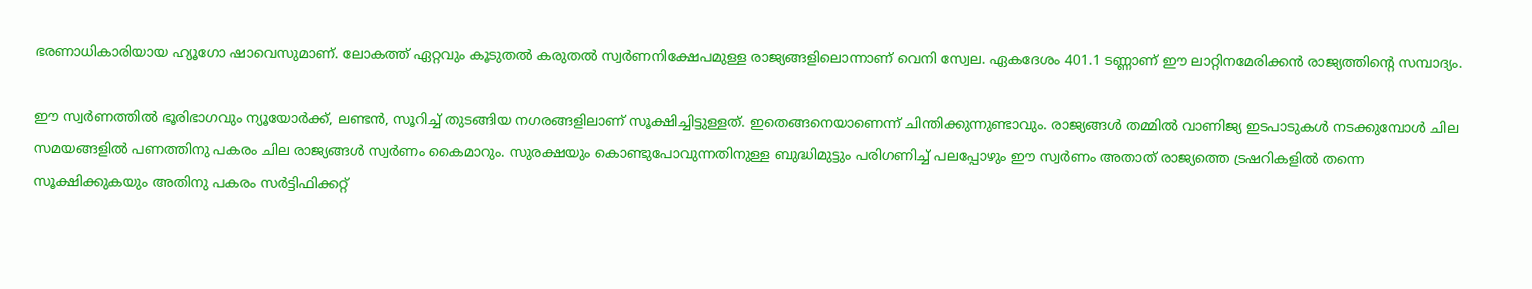ഭരണാധികാരിയായ ഹ്യൂഗോ ഷാവെസുമാണ്. ലോകത്ത് ഏറ്റവും കൂടുതല്‍ കരുതല്‍ സ്വര്‍ണനിക്ഷേപമുള്ള രാജ്യങ്ങളിലൊന്നാണ് വെനി സ്വേല. ഏകദേശം 401.1 ടണ്ണാണ് ഈ ലാറ്റിനമേരിക്കന്‍ രാജ്യത്തിന്റെ സമ്പാദ്യം.

ഈ സ്വര്‍ണത്തില്‍ ഭൂരിഭാഗവും ന്യൂയോര്‍ക്ക്, ലണ്ടന്‍, സൂറിച്ച് തുടങ്ങിയ നഗരങ്ങളിലാണ് സൂക്ഷിച്ചിട്ടുള്ളത്. ഇതെങ്ങനെയാണെന്ന് ചിന്തിക്കുന്നുണ്ടാവും. രാജ്യങ്ങള്‍ തമ്മില്‍ വാണിജ്യ ഇടപാടുകള്‍ നടക്കുമ്പോള്‍ ചില സമയങ്ങളില്‍ പണത്തിനു പകരം ചില രാജ്യങ്ങള്‍ സ്വര്‍ണം കൈമാറും. സുരക്ഷയും കൊണ്ടുപോവുന്നതിനുള്ള ബുദ്ധിമുട്ടും പരിഗണിച്ച് പലപ്പോഴും ഈ സ്വര്‍ണം അതാത് രാജ്യത്തെ ട്രഷറികളില്‍ തന്നെ സൂക്ഷിക്കുകയും അതിനു പകരം സര്‍ട്ടിഫിക്കറ്റ്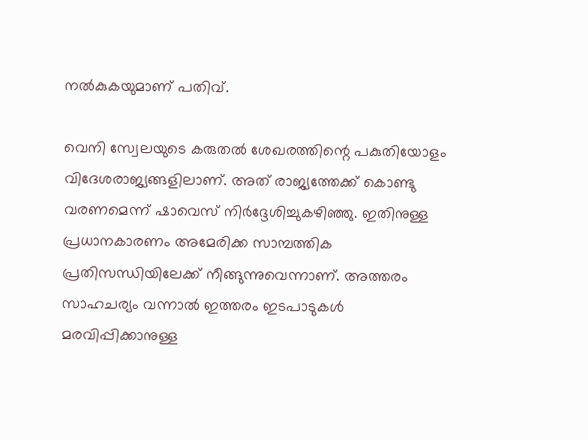നല്‍കുകയുമാണ് പതിവ്.

വെനി സ്വേലയുടെ കരുതല്‍ ശേഖരത്തിന്റെ പകുതിയോളം വിദേശരാജ്യങ്ങളിലാണ്. അത് രാജ്യത്തേക്ക് കൊണ്ടു വരണമെന്ന് ഷാവെസ് നിര്‍ദ്ദേശിച്ചുകഴിഞ്ഞു. ഇതിനുള്ള പ്രധാനകാരണം അമേരിക്ക സാമ്പത്തിക പ്രതിസന്ധിയിലേക്ക് നീങ്ങുന്നുവെന്നാണ്. അത്തരം സാഹചര്യം വന്നാല്‍ ഇത്തരം ഇടപാടുകള്‍ മരവിപ്പിക്കാനുള്ള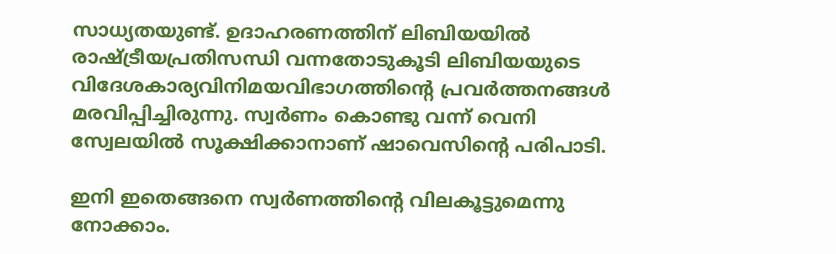സാധ്യതയുണ്ട്. ഉദാഹരണത്തിന് ലിബിയയില്‍ രാഷ്ട്രീയപ്രതിസന്ധി വന്നതോടുകൂടി ലിബിയയുടെ വിദേശകാര്യവിനിമയവിഭാഗത്തിന്റെ പ്രവര്‍ത്തനങ്ങള്‍ മരവിപ്പിച്ചിരുന്നു. സ്വര്‍ണം കൊണ്ടു വന്ന് വെനി സ്വേലയില്‍ സൂക്ഷിക്കാനാണ് ഷാവെസിന്റെ പരിപാടി.

ഇനി ഇതെങ്ങനെ സ്വര്‍ണത്തിന്റെ വിലകൂട്ടുമെന്നു നോക്കാം.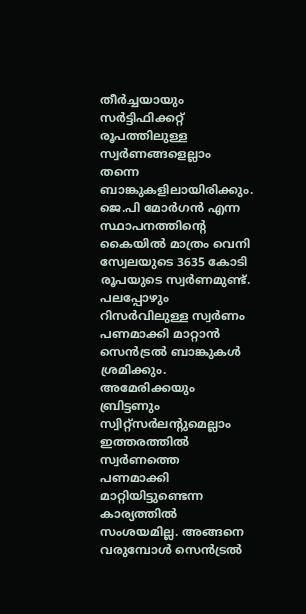തീര്‍ച്ചയായും സര്‍ട്ടിഫിക്കറ്റ് രൂപത്തിലുള്ള സ്വര്‍ണങ്ങളെല്ലാം തന്നെ ബാങ്കുകളിലായിരിക്കും. ജെ.പി മോര്‍ഗന്‍ എന്ന സ്ഥാപനത്തിന്റെ കൈയില്‍ മാത്രം വെനി സ്വേലയുടെ 3635 കോടി രൂപയുടെ സ്വര്‍ണമുണ്ട്. പലപ്പോഴും റിസര്‍വിലുള്ള സ്വര്‍ണം പണമാക്കി മാറ്റാന്‍ സെന്‍ട്രല്‍ ബാങ്കുകള്‍ ശ്രമിക്കും. അമേരിക്കയും ബ്രിട്ടണും സ്വിറ്റ്‌സര്‍ലന്റുമെല്ലാം ഇത്തരത്തില്‍ സ്വര്‍ണത്തെ പണമാക്കി മാറ്റിയിട്ടുണ്ടെന്ന കാര്യത്തില്‍ സംശയമില്ല. അങ്ങനെ വരുമ്പോള്‍ സെന്‍ട്രല്‍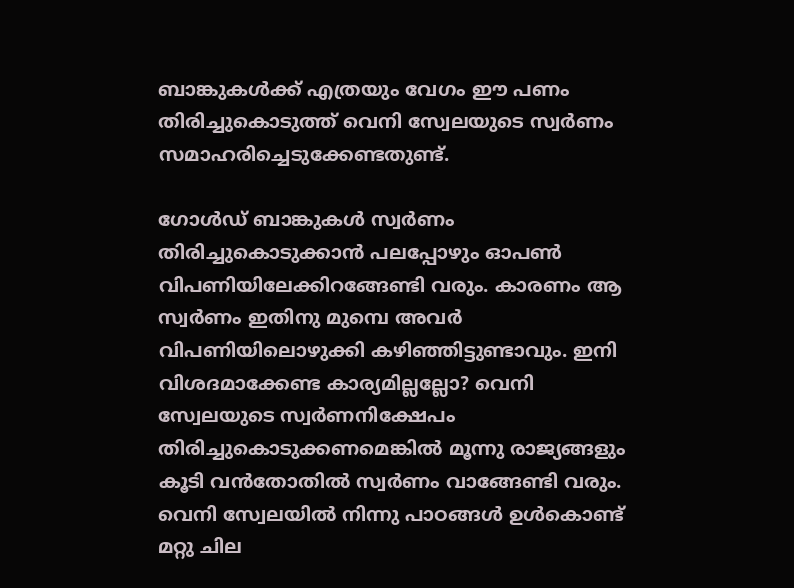ബാങ്കുകള്‍ക്ക് എത്രയും വേഗം ഈ പണം തിരിച്ചുകൊടുത്ത് വെനി സ്വേലയുടെ സ്വര്‍ണം സമാഹരിച്ചെടുക്കേണ്ടതുണ്ട്.

ഗോള്‍ഡ് ബാങ്കുകള്‍ സ്വര്‍ണം തിരിച്ചുകൊടുക്കാന്‍ പലപ്പോഴും ഓപണ്‍ വിപണിയിലേക്കിറങ്ങേണ്ടി വരും. കാരണം ആ സ്വര്‍ണം ഇതിനു മുമ്പെ അവര്‍ വിപണിയിലൊഴുക്കി കഴിഞ്ഞിട്ടുണ്ടാവും. ഇനി വിശദമാക്കേണ്ട കാര്യമില്ലല്ലോ? വെനി സ്വേലയുടെ സ്വര്‍ണനിക്ഷേപം തിരിച്ചുകൊടുക്കണമെങ്കില്‍ മൂന്നു രാജ്യങ്ങളും കൂടി വന്‍തോതില്‍ സ്വര്‍ണം വാങ്ങേണ്ടി വരും. വെനി സ്വേലയില്‍ നിന്നു പാഠങ്ങള്‍ ഉള്‍കൊണ്ട് മറ്റു ചില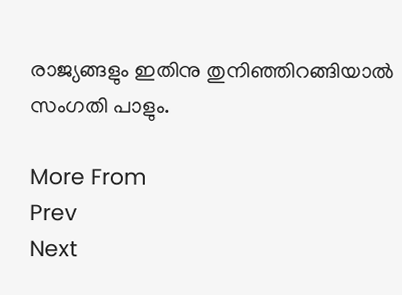രാജ്യങ്ങളും ഇതിനു തുനിഞ്ഞിറങ്ങിയാല്‍ സംഗതി പാളും.

More From
Prev
Next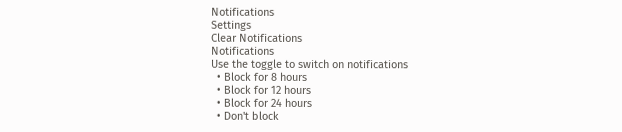Notifications
Settings
Clear Notifications
Notifications
Use the toggle to switch on notifications
  • Block for 8 hours
  • Block for 12 hours
  • Block for 24 hours
  • Don't block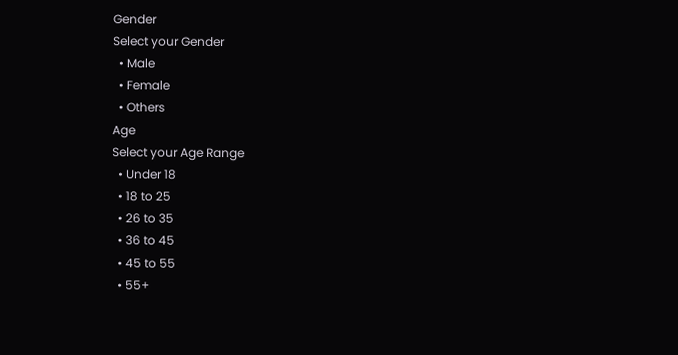Gender
Select your Gender
  • Male
  • Female
  • Others
Age
Select your Age Range
  • Under 18
  • 18 to 25
  • 26 to 35
  • 36 to 45
  • 45 to 55
  • 55+